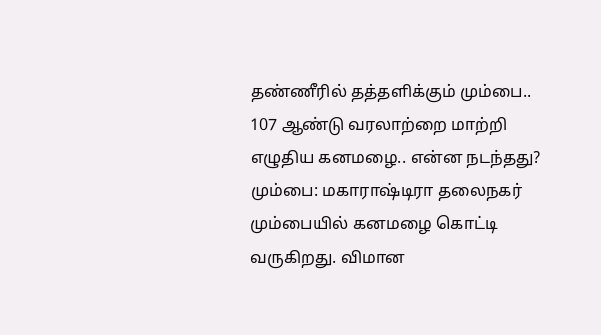தண்ணீரில் தத்தளிக்கும் மும்பை.. 107 ஆண்டு வரலாற்றை மாற்றி எழுதிய கனமழை.. என்ன நடந்தது?
மும்பை: மகாராஷ்டிரா தலைநகர் மும்பையில் கனமழை கொட்டி வருகிறது. விமான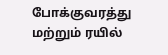போக்குவரத்து மற்றும் ரயில்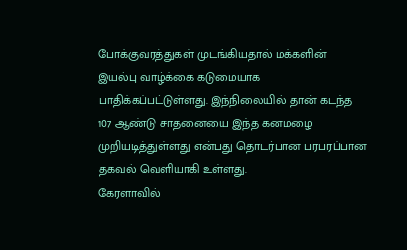போக்குவரத்துகள் முடங்கியதால் மக்களின் இயல்பு வாழ்க்கை கடுமையாக பாதிக்கப்பட்டுள்ளது. இந்நிலையில் தான் கடந்த 107 ஆண்டு சாதனையை இந்த கனமழை முறியடித்துள்ளது என்பது தொடர்பான பரபரப்பான தகவல் வெளியாகி உள்ளது.
கேரளாவில்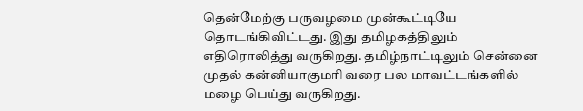தென்மேற்கு பருவழமை முன்கூட்டியே தொடங்கிவிட்டது. இது தமிழகத்திலும் எதிரொலித்து வருகிறது. தமிழ்நாட்டிலும் சென்னை முதல் கன்னியாகுமரி வரை பல மாவட்டங்களில் மழை பெய்து வருகிறது.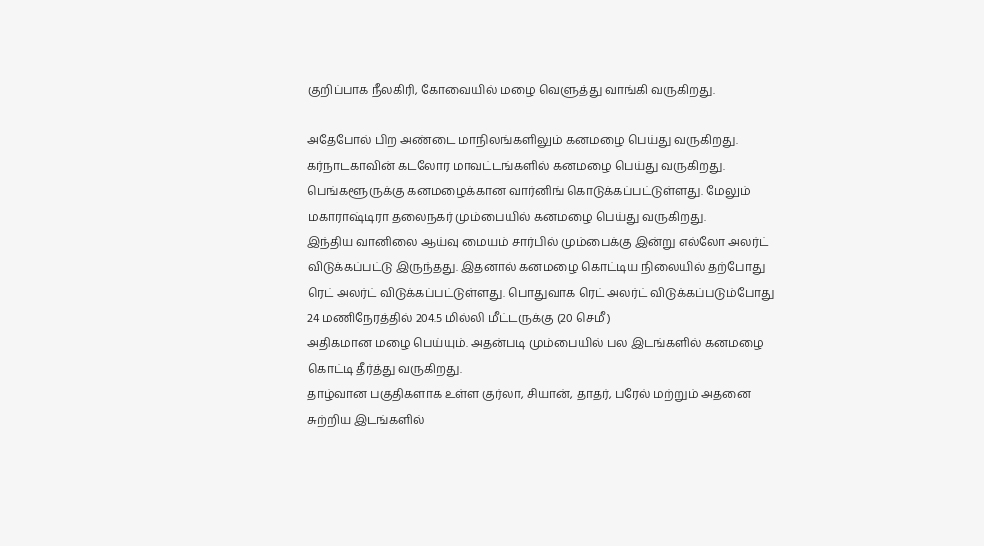குறிப்பாக நீலகிரி, கோவையில் மழை வெளுத்து வாங்கி வருகிறது.

அதேபோல் பிற அண்டை மாநிலங்களிலும் கனமழை பெய்து வருகிறது. கர்நாடகாவின் கடலோர மாவட்டங்களில் கனமழை பெய்து வருகிறது. பெங்களூருக்கு கனமழைக்கான வார்னிங் கொடுக்கப்பட்டுள்ளது. மேலும் மகாராஷ்டிரா தலைநகர் மும்பையில் கனமழை பெய்து வருகிறது.
இந்திய வானிலை ஆய்வு மையம் சார்பில் மும்பைக்கு இன்று எல்லோ அலர்ட் விடுக்கப்பட்டு இருந்தது. இதனால் கனமழை கொட்டிய நிலையில் தற்போது ரெட் அலர்ட் விடுக்கப்பட்டுள்ளது. பொதுவாக ரெட் அலர்ட் விடுக்கப்படும்போது 24 மணிநேரத்தில் 204.5 மில்லி மீட்டருக்கு (20 செமீ)
அதிகமான மழை பெய்யும். அதன்படி மும்பையில் பல இடங்களில் கனமழை கொட்டி தீர்த்து வருகிறது.
தாழ்வான பகுதிகளாக உள்ள குர்லா, சியான், தாதர், பரேல் மற்றும் அதனை சுற்றிய இடங்களில்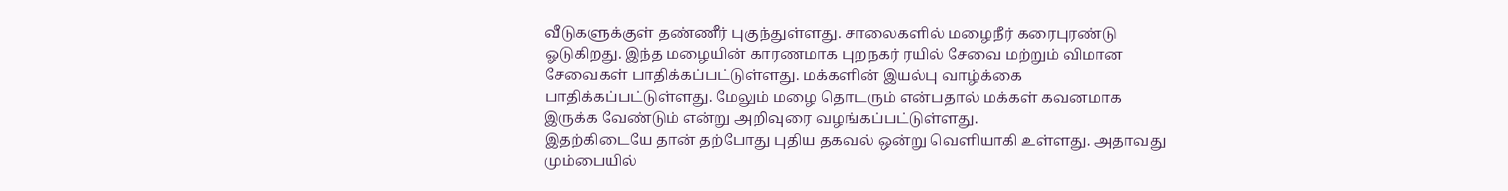வீடுகளுக்குள் தண்ணீர் புகுந்துள்ளது. சாலைகளில் மழைநீர் கரைபுரண்டு ஓடுகிறது. இந்த மழையின் காரணமாக புறநகர் ரயில் சேவை மற்றும் விமான சேவைகள் பாதிக்கப்பட்டுள்ளது. மக்களின் இயல்பு வாழ்க்கை பாதிக்கப்பட்டுள்ளது. மேலும் மழை தொடரும் என்பதால் மக்கள் கவனமாக இருக்க வேண்டும் என்று அறிவுரை வழங்கப்பட்டுள்ளது.
இதற்கிடையே தான் தற்போது புதிய தகவல் ஒன்று வெளியாகி உள்ளது. அதாவது மும்பையில்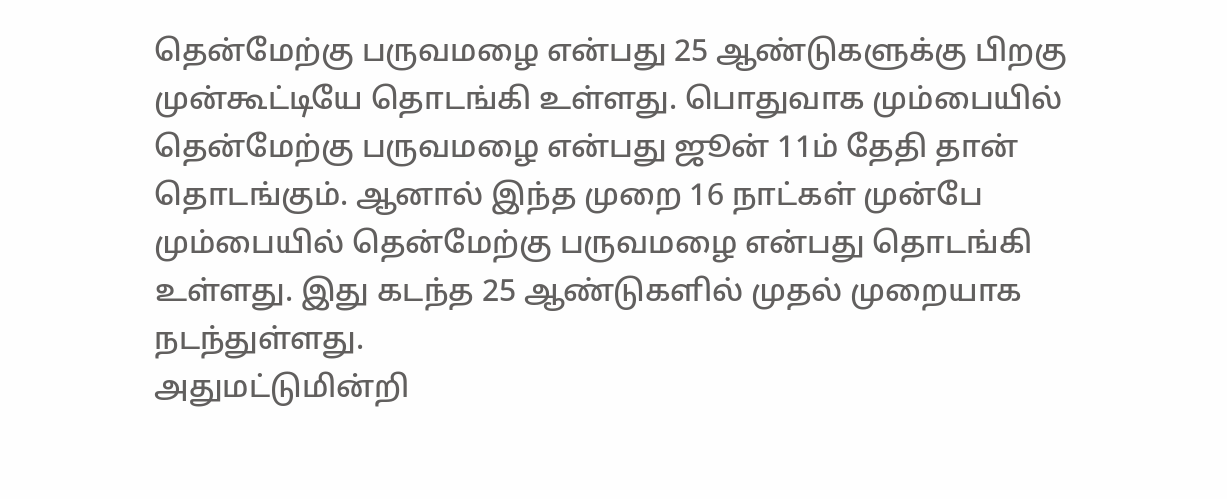தென்மேற்கு பருவமழை என்பது 25 ஆண்டுகளுக்கு பிறகு முன்கூட்டியே தொடங்கி உள்ளது. பொதுவாக மும்பையில் தென்மேற்கு பருவமழை என்பது ஜூன் 11ம் தேதி தான் தொடங்கும். ஆனால் இந்த முறை 16 நாட்கள் முன்பே மும்பையில் தென்மேற்கு பருவமழை என்பது தொடங்கி உள்ளது. இது கடந்த 25 ஆண்டுகளில் முதல் முறையாக நடந்துள்ளது.
அதுமட்டுமின்றி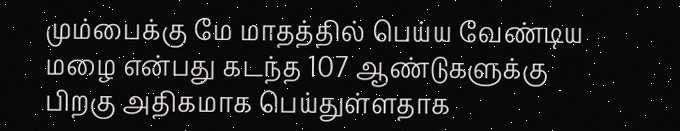மும்பைக்கு மே மாதத்தில் பெய்ய வேண்டிய மழை என்பது கடந்த 107 ஆண்டுகளுக்கு பிறகு அதிகமாக பெய்துள்ளதாக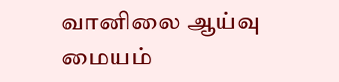வானிலை ஆய்வு மையம்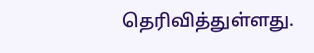தெரிவித்துள்ளது.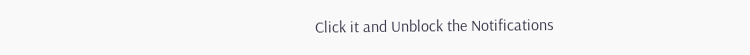Click it and Unblock the Notifications